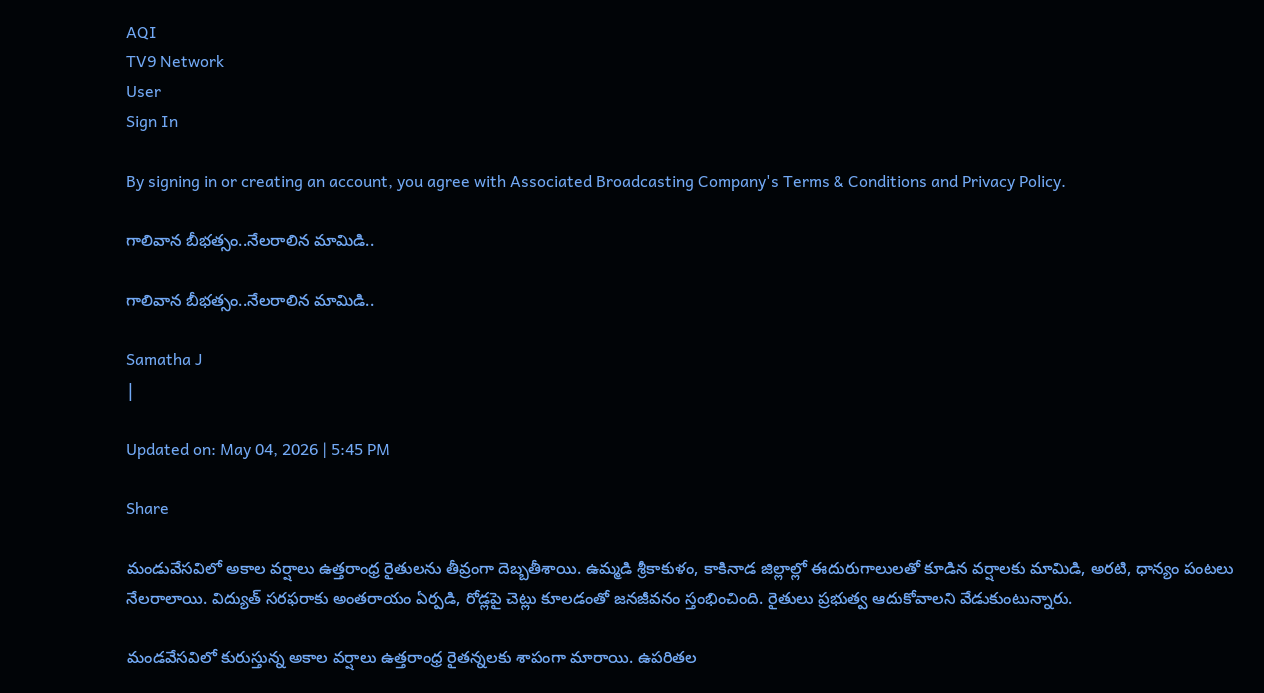AQI
TV9 Network
User
Sign In

By signing in or creating an account, you agree with Associated Broadcasting Company's Terms & Conditions and Privacy Policy.

గాలివాన బీభత్సం..నేలరాలిన మామిడి..

గాలివాన బీభత్సం..నేలరాలిన మామిడి..

Samatha J
|

Updated on: May 04, 2026 | 5:45 PM

Share

మండువేసవిలో అకాల వర్షాలు ఉత్తరాంధ్ర రైతులను తీవ్రంగా దెబ్బతీశాయి. ఉమ్మడి శ్రీకాకుళం, కాకినాడ జిల్లాల్లో ఈదురుగాలులతో కూడిన వర్షాలకు మామిడి, అరటి, ధాన్యం పంటలు నేలరాలాయి. విద్యుత్ సరఫరాకు అంతరాయం ఏర్పడి, రోడ్లపై చెట్లు కూలడంతో జనజీవనం స్తంభించింది. రైతులు ప్రభుత్వ ఆదుకోవాలని వేడుకుంటున్నారు.

మండవేసవిలో కురుస్తున్న అకాల వర్షాలు ఉత్తరాంధ్ర రైతన్నలకు శాపంగా మారాయి. ఉపరితల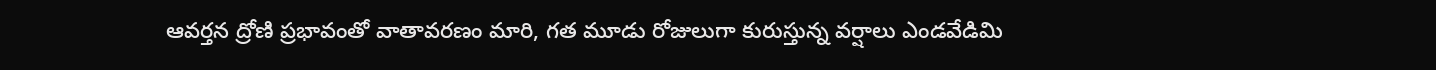ఆవర్తన ద్రోణి ప్రభావంతో వాతావరణం మారి, గత మూడు రోజులుగా కురుస్తున్న వర్షాలు ఎండవేడిమి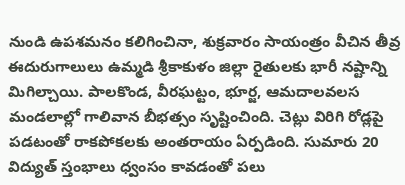నుండి ఉపశమనం కలిగించినా, శుక్రవారం సాయంత్రం వీచిన తీవ్ర ఈదురుగాలులు ఉమ్మడి శ్రీకాకుళం జిల్లా రైతులకు భారీ నష్టాన్ని మిగిల్చాయి. పాలకొండ, వీరఘట్టం, భూర్జ, ఆమదాలవలస మండలాల్లో గాలివాన బీభత్సం సృష్టించింది. చెట్లు విరిగి రోడ్లపై పడటంతో రాకపోకలకు అంతరాయం ఏర్పడింది. సుమారు 20 విద్యుత్ స్తంభాలు ధ్వంసం కావడంతో పలు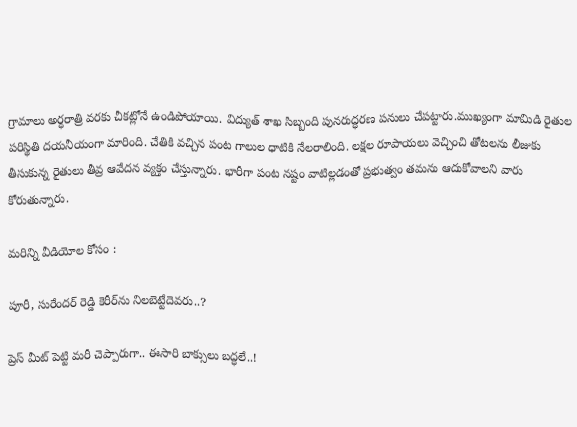గ్రామాలు అర్ధరాత్రి వరకు చీకట్లోనే ఉండిపోయాయి. విద్యుత్ శాఖ సిబ్బంది పునరుద్ధరణ పనులు చేపట్టారు.ముఖ్యంగా మామిడి రైతుల పరిస్థితి దయనీయంగా మారింది. చేతికి వచ్చిన పంట గాలుల ధాటికి నేలరాలింది. లక్షల రూపాయలు వెచ్చించి తోటలను లీజుకు తీసుకున్న రైతులు తీవ్ర ఆవేదన వ్యక్తం చేస్తున్నారు. భారీగా పంట నష్టం వాటిల్లడంతో ప్రభుత్వం తమను ఆదుకోవాలని వారు కోరుతున్నారు.

మరిన్ని వీడియోల కోసం :

పూరీ, సురేందర్ రెడ్డి కెరీర్‌ను నిలబెట్టేదెవరు..?

ప్రెస్ మీట్ పెట్టి మరీ చెప్పారుగా.. ఈసారి బాక్సులు బద్ధలే..!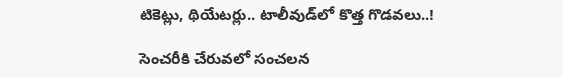టికెట్లు, థియేటర్లు.. టాలీవుడ్‌లో కొత్త గొడవలు..!

సెంచరీకి చేరువలో సంచలన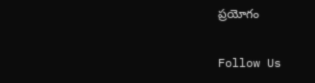ప్రయోగం

Follow Us